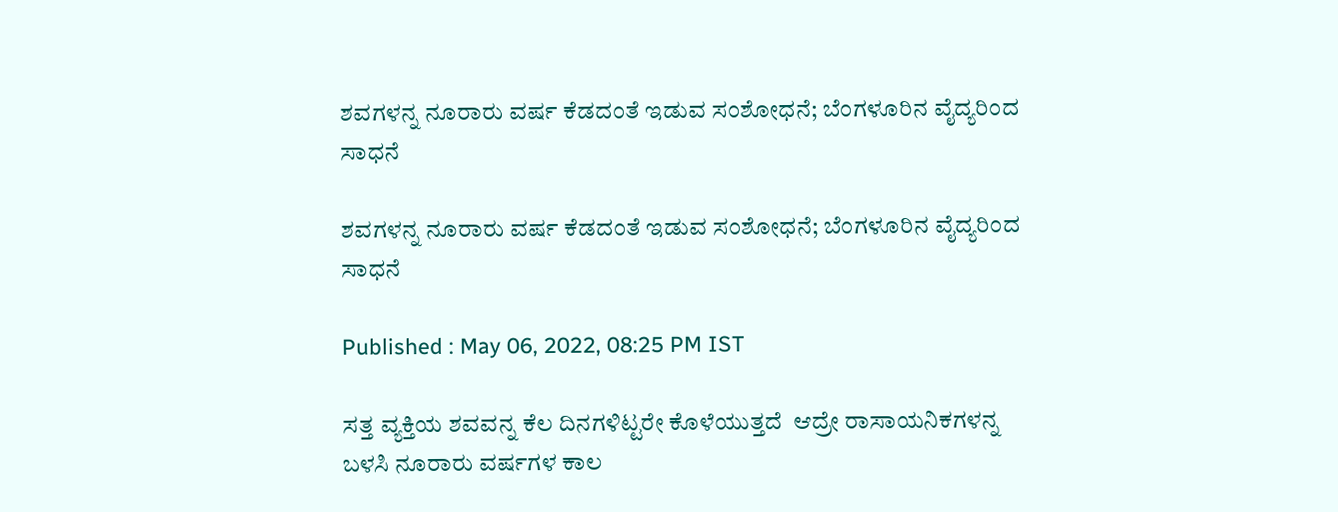ಶವಗಳನ್ನ ನೂರಾರು ವರ್ಷ ಕೆಡದಂತೆ ಇಡುವ ಸಂಶೋಧನೆ; ಬೆಂಗಳೂರಿನ ವೈದ್ಯರಿಂದ ಸಾಧನೆ

ಶವಗಳನ್ನ ನೂರಾರು ವರ್ಷ ಕೆಡದಂತೆ ಇಡುವ ಸಂಶೋಧನೆ; ಬೆಂಗಳೂರಿನ ವೈದ್ಯರಿಂದ ಸಾಧನೆ

Published : May 06, 2022, 08:25 PM IST

ಸತ್ತ ವ್ಯಕ್ತಿಯ ಶವವನ್ನ ಕೆಲ ದಿನಗಳಿಟ್ಟರೇ ಕೊಳೆಯುತ್ತದೆ  ಆದ್ರೇ ರಾಸಾಯನಿಕಗಳನ್ನ ಬಳಸಿ ನೂರಾರು ವರ್ಷಗಳ ಕಾಲ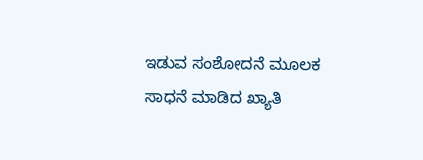ಇಡುವ ಸಂಶೋದನೆ ಮೂಲಕ ಸಾಧನೆ ಮಾಡಿದ ಖ್ಯಾತಿ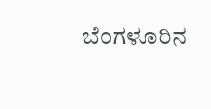ಬೆಂಗಳೂರಿನ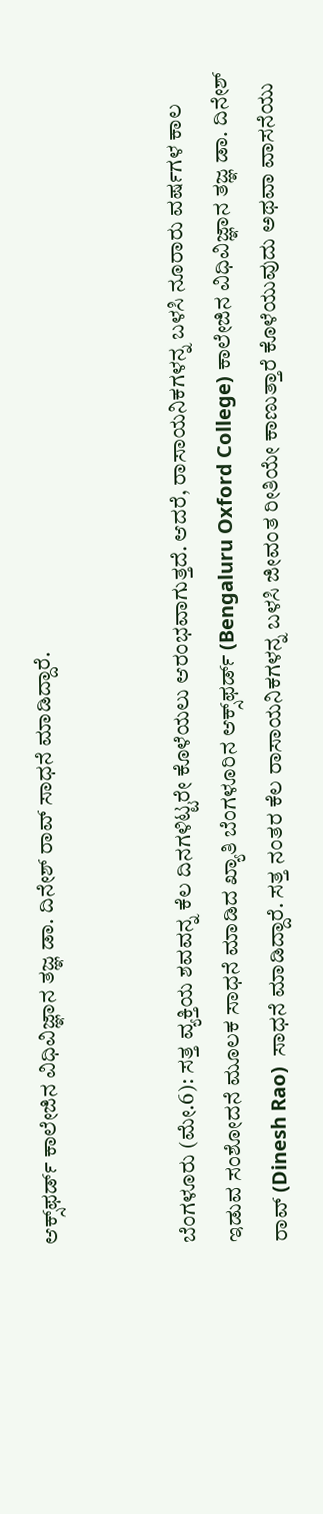ಆಕ್ಸ್‌ಫರ್ಡ್ ಕಾಲೇಜಿನ ವಿಧಿವಿಜ್ಞಾನ ತಜ್ಞ ಡಾ. ದಿನೇಶ್ ರಾವ್ ಸಾಧನೆ ಮಾಡಿದ್ದಾರೆ.


ಬೆಂಗಳೂರು (ಮೇ.6): ಸತ್ತ ವ್ಯಕ್ತಿಯ ಶವವನ್ನ ಕೆಲ ದಿನಗಳಿಟ್ಟರೇ ಕೊಳೆಯಲು ಆರಂಭವಾಗುತ್ತದೆ. ಆದರೆ, ರಾಸಾಯನಿಕಗಳನ್ನ ಬಳಸಿ ನೂರಾರು ವರ್ಷಗಳ ಕಾಲ ಇಡುವ ಸಂಶೋದನೆ ಮೂಲಕ ಸಾಧನೆ ಮಾಡಿದ ಖ್ಯಾತಿ ಬೆಂಗಳೂರಿನ ಆಕ್ಸ್‌ಫರ್ಡ್ (Bengaluru Oxford College) ಕಾಲೇಜಿನ ವಿಧಿವಿಜ್ಞಾನ ತಜ್ಞ ಡಾ. ದಿನೇಶ್ ರಾವ್ (Dinesh Rao)  ಸಾಧನೆ ಮಾಡಿದ್ದಾರೆ. ಸತ್ತ ನಂತರ ಕೆಲ ರಾಸಾಯನಿಕಗಳನ್ನ ಬಳಸಿ ಜೀವಂತ ರೀತಿಯೇ ಕಾಣುತ್ತಾರೆ ಕೊಳೆಯುವುದು ಅಥವಾ ವಾಸನೆಯು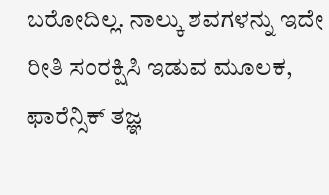ಬರೋದಿಲ್ಲ. ನಾಲ್ಕು ಶವಗಳನ್ನು ಇದೇ ರೀತಿ ಸಂರಕ್ಷಿಸಿ ಇಡುವ ಮೂಲಕ, ಫಾರೆನ್ಸಿಕ್ ತಜ್ಞ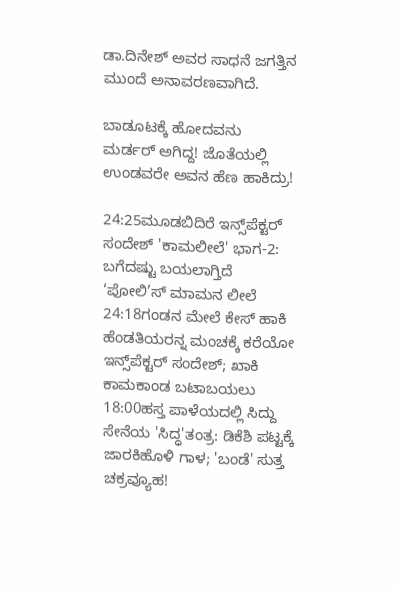ಡಾ.ದಿನೇಶ್ ಅವರ ಸಾಧನೆ ಜಗತ್ತಿನ ಮುಂದೆ ಅನಾವರಣವಾಗಿದೆ.

ಬಾಡೂಟಕ್ಕೆ ಹೋದವನು ಮರ್ಡರ್ ಅಗಿದ್ದ! ಜೊತೆಯಲ್ಲಿ ಉಂಡವರೇ ಅವನ ಹೆಣ ಹಾಕಿದ್ರು!

24:25ಮೂಡಬಿದಿರೆ ಇನ್ಸ್‌ಪೆಕ್ಟರ್ ಸಂದೇಶ್ 'ಕಾಮಲೀಲೆ' ಭಾಗ-2: ಬಗೆದಷ್ಟು ಬಯಲಾಗ್ತಿದೆ ‘ಪೋಲಿ’ಸ್ ಮಾಮನ ಲೀಲೆ
24:18ಗಂಡನ ಮೇಲೆ ಕೇಸ್ ಹಾಕಿ ಹೆಂಡತಿಯರನ್ನ ಮಂಚಕ್ಕೆ ಕರೆಯೋ ಇನ್ಸ್‌ಪೆಕ್ಟರ್ ಸಂದೇಶ್; ಖಾಕಿ ಕಾಮಕಾಂಡ ಬಟಾಬಯಲು
18:00ಹಸ್ತ ಪಾಳೆಯದಲ್ಲಿ ಸಿದ್ದು ಸೇನೆಯ 'ಸಿದ್ಧ'ತಂತ್ರ: ಡಿಕೆಶಿ ಪಟ್ಟಕ್ಕೆ ಜಾರಕಿಹೊಳಿ ಗಾಳ; 'ಬಂಡೆ' ಸುತ್ತ ಚಕ್ರವ್ಯೂಹ!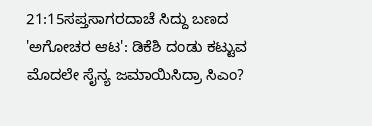21:15ಸಪ್ತಸಾಗರದಾಚೆ ಸಿದ್ದು ಬಣದ 'ಅಗೋಚರ ಆಟ': ಡಿಕೆಶಿ ದಂಡು ಕಟ್ಟುವ ಮೊದಲೇ ಸೈನ್ಯ ಜಮಾಯಿಸಿದ್ರಾ ಸಿಎಂ?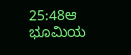25:48ಆ ಭೂಮಿಯ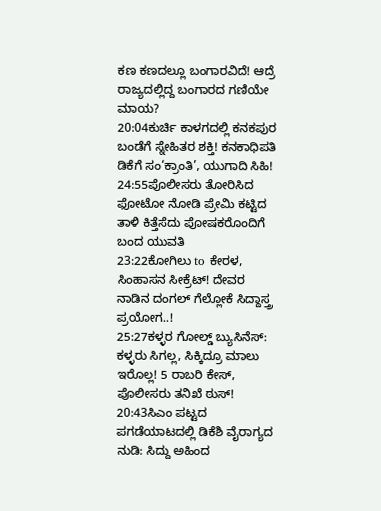ಕಣ ಕಣದಲ್ಲೂ ಬಂಗಾರವಿದೆ! ಆದ್ರೆ ರಾಜ್ಯದಲ್ಲಿದ್ದ ಬಂಗಾರದ ಗಣಿಯೇ ಮಾಯ?
20:04ಕುರ್ಚಿ ಕಾಳಗದಲ್ಲಿ ಕನಕಪುರ ಬಂಡೆಗೆ ಸ್ನೇಹಿತರ ಶಕ್ತಿ! ಕನಕಾಧಿಪತಿ ಡಿಕೆಗೆ ಸಂ‘ಕ್ರಾಂತಿ’, ಯುಗಾದಿ ಸಿಹಿ!
24:55ಪೊಲೀಸರು ತೋರಿಸಿದ ಫೋಟೋ ನೋಡಿ ಪ್ರೇಮಿ ಕಟ್ಟಿದ ತಾಳಿ ಕಿತ್ತೆಸೆದು ಪೋಷಕರೊಂದಿಗೆ ಬಂದ ಯುವತಿ
23:22ಕೋಗಿಲು to ಕೇರಳ, ಸಿಂಹಾಸನ ಸೀಕ್ರೆಟ್! ದೇವರ ನಾಡಿನ ದಂಗಲ್ ಗೆಲ್ಲೋಕೆ ಸಿದ್ದಾಸ್ತ್ರ ಪ್ರಯೋಗ..!
25:27ಕಳ್ಳರ ಗೋಲ್ಡ್ ಬ್ಯುಸಿನೆಸ್: ಕಳ್ಳರು ಸಿಗಲ್ಲ, ಸಿಕ್ಕಿದ್ರೂ ಮಾಲು ಇರೊಲ್ಲ! 5 ರಾಬರಿ ಕೇಸ್, ಪೊಲೀಸರು ತನಿಖೆ ಠುಸ್!
20:43ಸಿಎಂ ಪಟ್ಟದ ಪಗಡೆಯಾಟದಲ್ಲಿ ಡಿಕೆಶಿ ವೈರಾಗ್ಯದ ನುಡಿ: ಸಿದ್ದು ಅಹಿಂದ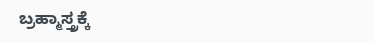ಬ್ರಹ್ಮಾಸ್ತ್ರಕ್ಕೆ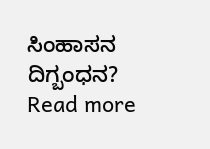ಸಿಂಹಾಸನ ದಿಗ್ಬಂಧನ?
Read more